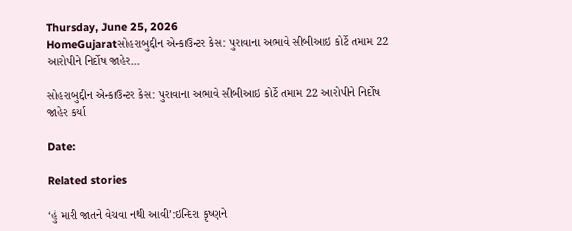Thursday, June 25, 2026
HomeGujaratસોહરાબુદ્દીન એન્કાઉન્ટર કેસ: પુરાવાના અભાવે સીબીઆઇ કોર્ટે તમામ 22 આરોપીને નિર્દોષ જાહેર...

સોહરાબુદ્દીન એન્કાઉન્ટર કેસ: પુરાવાના અભાવે સીબીઆઇ કોર્ટે તમામ 22 આરોપીને નિર્દોષ જાહેર કર્યા

Date:

Related stories

‘હું મારી જાતને વેચવા નથી આવી’:ઇન્દિરા કૃષ્ણને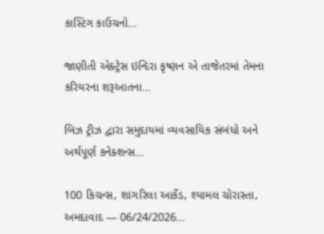કાસ્ટિંગ કાઉચનો...

જાણીતી એક્ટ્રેસ ઇન્દિરા કૃષ્ણન એ તાજેતરમાં તેમના કરિયરના શરૂઆતના...

બિઝ ટ્રીઝ દ્વારા સમુદાયમાં વ્યવસાયિક સંબંધો અને અર્થપૂર્ણ કનેક્શન્સ...

100 કિચન્સ, શાંગરિલા આર્કેડ, શ્યામલ ચોરાસ્તા, અમદાવાદ — 06/24/2026...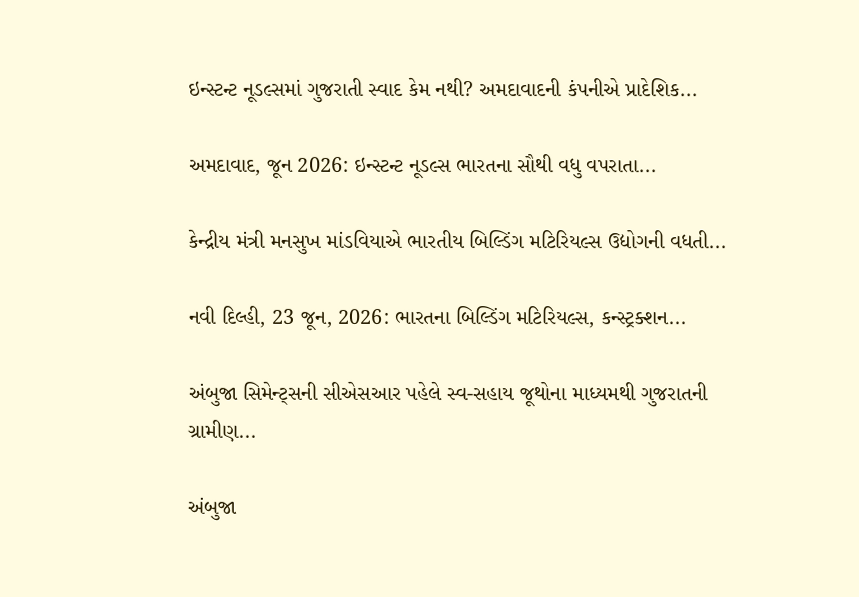ઇન્સ્ટન્ટ નૂડલ્સમાં ગુજરાતી સ્વાદ કેમ નથી? અમદાવાદની કંપનીએ પ્રાદેશિક...

અમદાવાદ, જૂન 2026: ઇન્સ્ટન્ટ નૂડલ્સ ભારતના સૌથી વધુ વપરાતા...

કેન્દ્રીય મંત્રી મનસુખ માંડવિયાએ ભારતીય બિલ્ડિંગ મટિરિયલ્સ ઉદ્યોગની વધતી...

નવી દિલ્હી, 23 જૂન, 2026: ભારતના બિલ્ડિંગ મટિરિયલ્સ, કન્સ્ટ્રક્શન...

અંબુજા સિમેન્ટ્સની સીએસઆર પહેલે સ્વ-સહાય જૂથોના માધ્યમથી ગુજરાતની ગ્રામીણ...

અંબુજા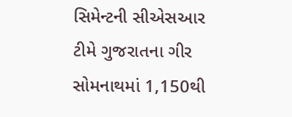સિમેન્ટની સીએસઆર ટીમે ગુજરાતના ગીર સોમનાથમાં 1,150થી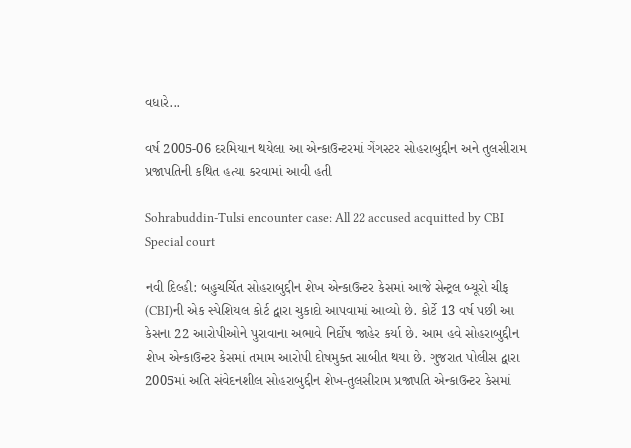વધારે...

વર્ષ 2005-06 દરમિયાન થયેલા આ એન્કાઉન્ટરમાં ગેંગસ્ટર સોહરાબુદ્દીન અને તુલસીરામ પ્રજાપતિની કથિત હત્યા કરવામાં આવી હતી

Sohrabuddin-Tulsi encounter case: All 22 accused acquitted by CBI Special court

નવી દિલ્હી: બહુચર્ચિત સોહરાબુદ્દીન શેખ એન્કાઉન્ટર કેસમાં આજે સેન્ટ્રલ બ્યૂરો ચીફ (CBI)ની એક સ્પેશિયલ કોર્ટ દ્વારા ચુકાદો આપવામાં આવ્યો છે. કોર્ટે 13 વર્ષ પછી આ કેસના 22 આરોપીઓને પુરાવાના અભાવે નિર્દોષ જાહેર કર્યા છે. આમ હવે સોહરાબુદ્દીન શેખ એન્કાઉન્ટર કેસમાં તમામ આરોપી દોષમુક્ત સાબીત થયા છે. ગુજરાત પોલીસ દ્વારા 2005માં અતિ સંવેદનશીલ સોહરાબુદ્દીન શેખ-તુલસીરામ પ્રજાપતિ એન્કાઉન્ટર કેસમાં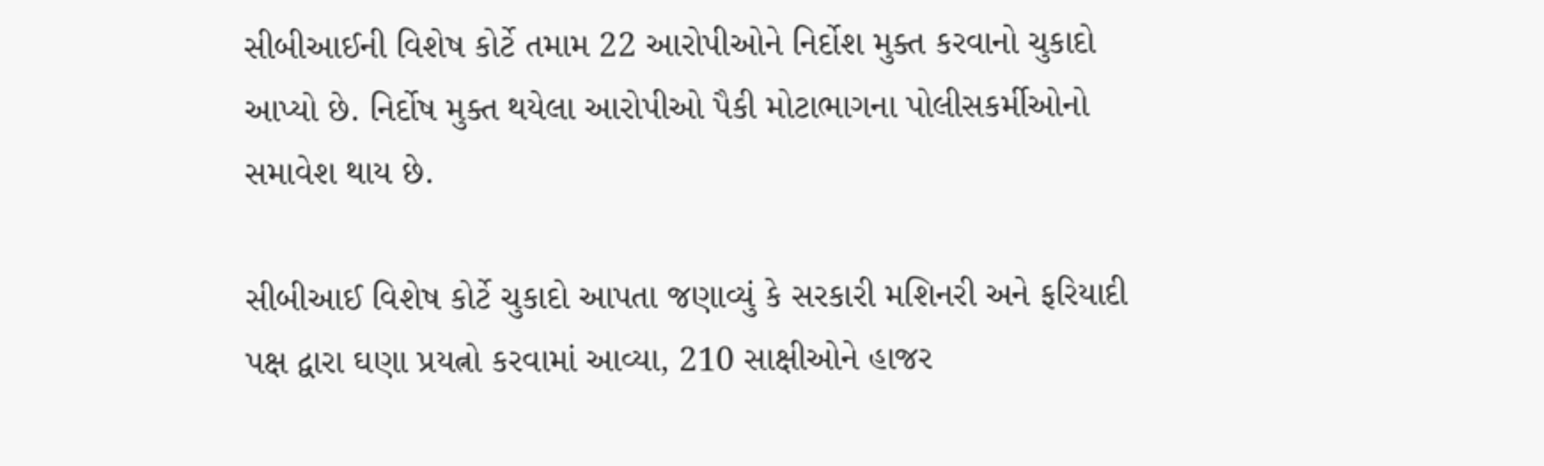સીબીઆઈની વિશેષ કોર્ટે તમામ 22 આરોપીઓને નિર્દોશ મુક્ત કરવાનો ચુકાદો આપ્યો છે. નિર્દોષ મુક્ત થયેલા આરોપીઓ પૈકી મોટાભાગના પોલીસકર્મીઓનો સમાવેશ થાય છે.

સીબીઆઈ વિશેષ કોર્ટે ચુકાદો આપતા જણાવ્યું કે સરકારી મશિનરી અને ફરિયાદી પક્ષ દ્વારા ઘણા પ્રયત્નો કરવામાં આવ્યા, 210 સાક્ષીઓને હાજર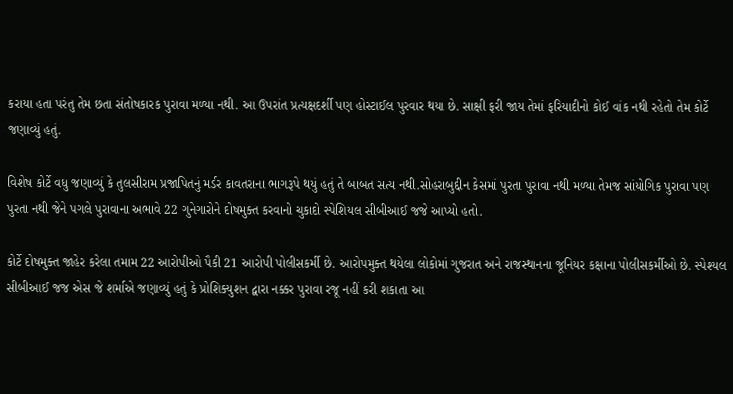કરાયા હતા પરંતુ તેમ છતા સંતોષકારક પુરાવા મળ્યા નથી. આ ઉપરાંત પ્રત્યક્ષદર્શી પણ હોસ્ટાઈલ પુરવાર થયા છે. સાક્ષી ફરી જાય તેમાં ફરિયાદીનો કોઈ વાંક નથી રહેતો તેમ કોર્ટે જણાવ્યું હતું.

વિશેષ કોર્ટે વધુ જણાવ્યું કે તુલસીરામ પ્રજાપિતનું મર્ડર કાવતરાના ભાગરૂપે થયું હતું તે બાબત સત્ય નથી.સોહરાબુદ્દીન કેસમાં પુરતા પુરાવા નથી મળ્યા તેમજ સાંયોગિક પુરાવા પણ પુરતા નથી જેને પગલે પુરાવાના અભાવે 22 ગુનેગારોને દોષમુક્ત કરવાનો ચુકાદો સ્પેશિયલ સીબીઆઈ જજે આપ્યો હતો.

કોર્ટે દોષમુક્ત જાહેર કરેલા તમામ 22 આરોપીઓ પૈકી 21 આરોપી પોલીસકર્મી છે. આરોપમુક્ત થયેલા લોકોમાં ગુજરાત અને રાજસ્થાનના જૂનિયર કક્ષાના પોલીસકર્મીઓ છે. સ્પેશ્યલ સીબીઆઈ જજ એસ જે શર્માએ જણાવ્યું હતું કે પ્રોશિક્યુશન દ્વારા નક્કર પુરાવા રજૂ નહીં કરી શકાતા આ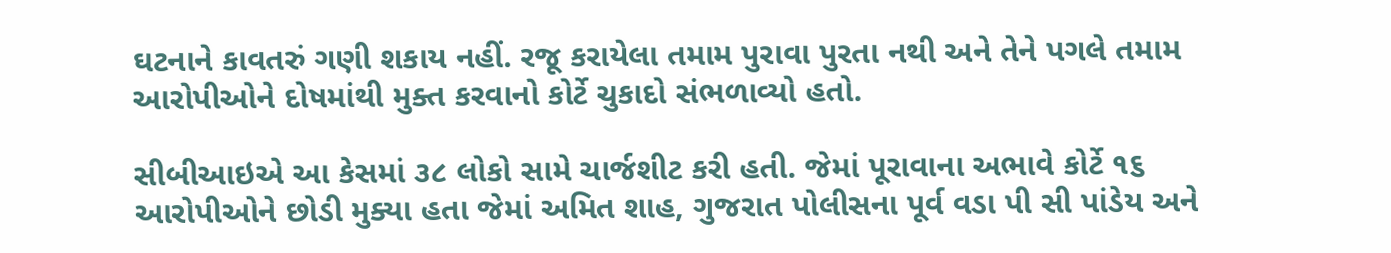ઘટનાને કાવતરું ગણી શકાય નહીં. રજૂ કરાયેલા તમામ પુરાવા પુરતા નથી અને તેને પગલે તમામ આરોપીઓને દોષમાંથી મુક્ત કરવાનો કોર્ટે ચુકાદો સંભ‌ળાવ્યો હતો.

સીબીઆઇએ આ કેસમાં ૩૮ લોકો સામે ચાર્જશીટ કરી હતી. જેમાં પૂરાવાના અભાવે કોર્ટે ૧૬ આરોપીઓને છોડી મુક્યા હતા જેમાં અમિત શાહ, ગુજરાત પોલીસના પૂર્વ વડા પી સી પાંડેય અને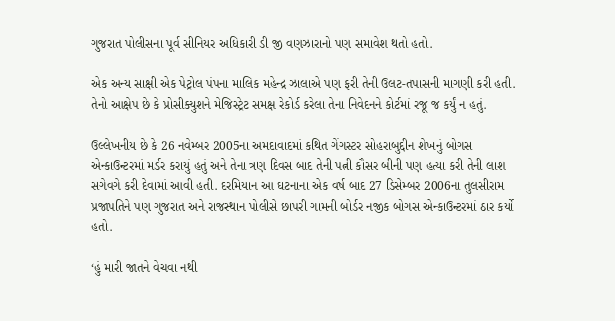ગુજરાત પોલીસના પૂર્વ સીનિયર અધિકારી ડી જી વણઝારાનો પણ સમાવેશ થતો હતો.

એક અન્ય સાક્ષી એક પેટ્રોલ પંપના માલિક મહેન્દ્ર ઝાલાએ પણ ફરી તેની ઉલટ-તપાસની માગણી કરી હતી. તેનો આક્ષેપ છે કે પ્રોસીક્યુશને મેજિસ્ટ્રેટ સમક્ષ રેકોર્ડ કરેલા તેના નિવેદનને કોર્ટમાં રજૂ જ કર્યું ન હતું.

ઉલ્લેખનીય છે કે 26 નવેમ્બર 2005ના અમદાવાદમાં કથિત ગેંગસ્ટર સોહરાબુદ્દીન શેખનું બોગસ એન્કાઉન્ટરમાં મર્ડર કરાયું હતું અને તેના ત્રણ દિવસ બાદ તેની પત્ની કૌસર બીની પણ હત્યા કરી તેની લાશ સગેવગે કરી દેવામાં આવી હતી. દરમિયાન આ ઘટનાના એક વર્ષ બાદ 27 ડિસેમ્બર 2006ના તુલસીરામ પ્રજાપતિને પણ ગુજરાત અને રાજસ્થાન પોલીસે છાપરી ગામની બોર્ડર નજીક બોગસ એન્કાઉન્ટરમાં ઠાર કર્યો હતો.

‘હું મારી જાતને વેચવા નથી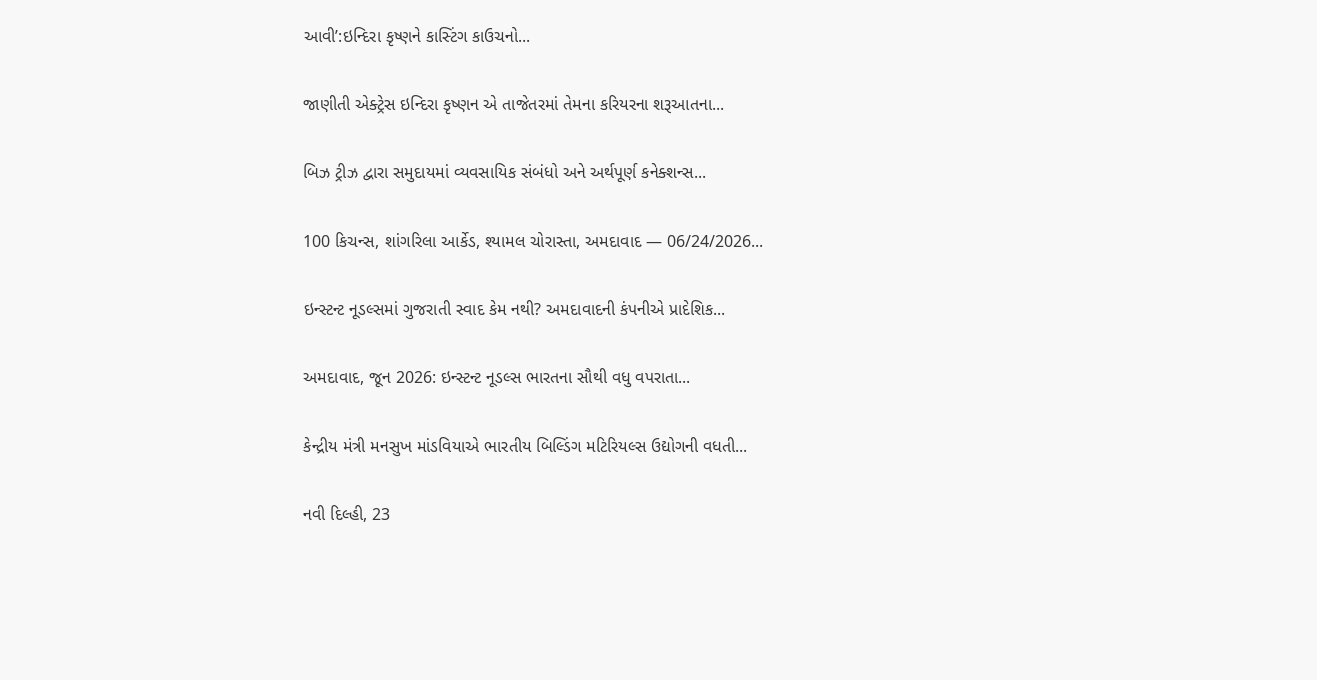આવી’:ઇન્દિરા કૃષ્ણને કાસ્ટિંગ કાઉચનો...

જાણીતી એક્ટ્રેસ ઇન્દિરા કૃષ્ણન એ તાજેતરમાં તેમના કરિયરના શરૂઆતના...

બિઝ ટ્રીઝ દ્વારા સમુદાયમાં વ્યવસાયિક સંબંધો અને અર્થપૂર્ણ કનેક્શન્સ...

100 કિચન્સ, શાંગરિલા આર્કેડ, શ્યામલ ચોરાસ્તા, અમદાવાદ — 06/24/2026...

ઇન્સ્ટન્ટ નૂડલ્સમાં ગુજરાતી સ્વાદ કેમ નથી? અમદાવાદની કંપનીએ પ્રાદેશિક...

અમદાવાદ, જૂન 2026: ઇન્સ્ટન્ટ નૂડલ્સ ભારતના સૌથી વધુ વપરાતા...

કેન્દ્રીય મંત્રી મનસુખ માંડવિયાએ ભારતીય બિલ્ડિંગ મટિરિયલ્સ ઉદ્યોગની વધતી...

નવી દિલ્હી, 23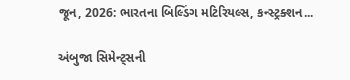જૂન, 2026: ભારતના બિલ્ડિંગ મટિરિયલ્સ, કન્સ્ટ્રક્શન...

અંબુજા સિમેન્ટ્સની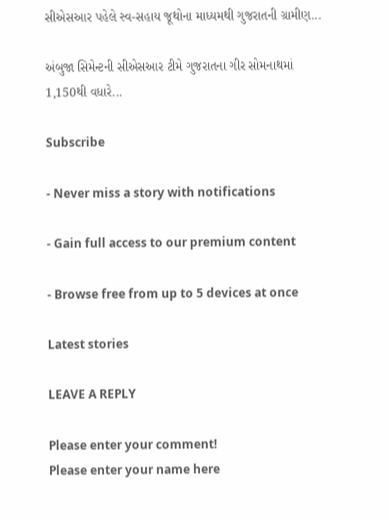સીએસઆર પહેલે સ્વ-સહાય જૂથોના માધ્યમથી ગુજરાતની ગ્રામીણ...

અંબુજા સિમેન્ટની સીએસઆર ટીમે ગુજરાતના ગીર સોમનાથમાં 1,150થી વધારે...

Subscribe

- Never miss a story with notifications

- Gain full access to our premium content

- Browse free from up to 5 devices at once

Latest stories

LEAVE A REPLY

Please enter your comment!
Please enter your name here